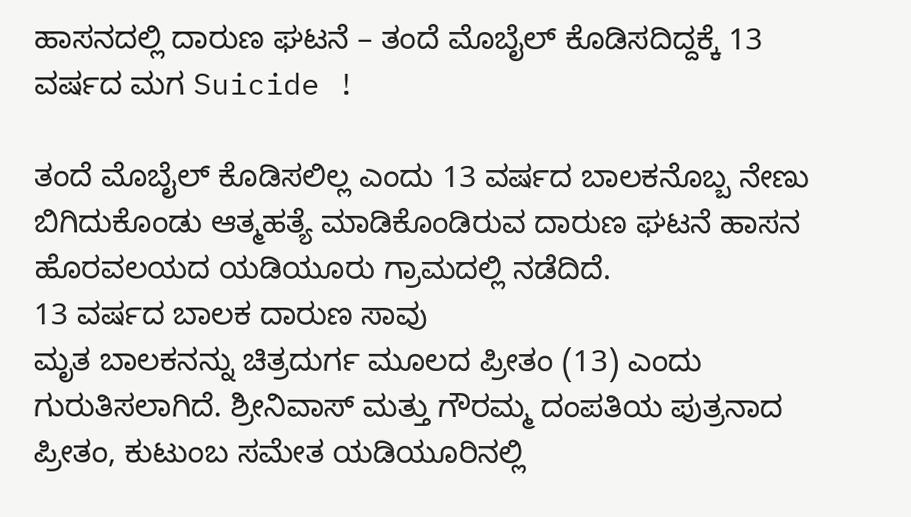ಹಾಸನದಲ್ಲಿ ದಾರುಣ ಘಟನೆ – ತಂದೆ ಮೊಬೈಲ್ ಕೊಡಿಸದಿದ್ದಕ್ಕೆ 13 ವರ್ಷದ ಮಗ Suicide !

ತಂದೆ ಮೊಬೈಲ್ ಕೊಡಿಸಲಿಲ್ಲ ಎಂದು 13 ವರ್ಷದ ಬಾಲಕನೊಬ್ಬ ನೇಣು ಬಿಗಿದುಕೊಂಡು ಆತ್ಮಹತ್ಯೆ ಮಾಡಿಕೊಂಡಿರುವ ದಾರುಣ ಘಟನೆ ಹಾಸನ ಹೊರವಲಯದ ಯಡಿಯೂರು ಗ್ರಾಮದಲ್ಲಿ ನಡೆದಿದೆ.
13 ವರ್ಷದ ಬಾಲಕ ದಾರುಣ ಸಾವು
ಮೃತ ಬಾಲಕನನ್ನು ಚಿತ್ರದುರ್ಗ ಮೂಲದ ಪ್ರೀತಂ (13) ಎಂದು ಗುರುತಿಸಲಾಗಿದೆ. ಶ್ರೀನಿವಾಸ್ ಮತ್ತು ಗೌರಮ್ಮ ದಂಪತಿಯ ಪುತ್ರನಾದ ಪ್ರೀತಂ, ಕುಟುಂಬ ಸಮೇತ ಯಡಿಯೂರಿನಲ್ಲಿ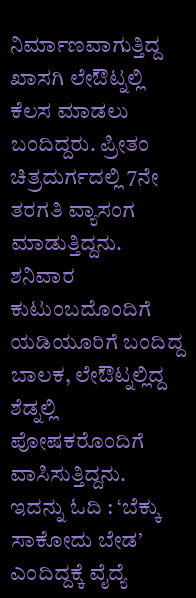ನಿರ್ಮಾಣವಾಗುತ್ತಿದ್ದ ಖಾಸಗಿ ಲೇಔಟ್ನಲ್ಲಿ ಕೆಲಸ ಮಾಡಲು ಬಂದಿದ್ದರು. ಪ್ರೀತಂ ಚಿತ್ರದುರ್ಗದಲ್ಲಿ 7ನೇ ತರಗತಿ ವ್ಯಾಸಂಗ ಮಾಡುತ್ತಿದ್ದನು. ಶನಿವಾರ ಕುಟುಂಬದೊಂದಿಗೆ ಯಡಿಯೂರಿಗೆ ಬಂದಿದ್ದ ಬಾಲಕ, ಲೇಔಟ್ನಲ್ಲಿದ್ದ ಶೆಡ್ನಲ್ಲಿ ಪೋಷಕರೊಂದಿಗೆ ವಾಸಿಸುತ್ತಿದ್ದನು.
ಇದನ್ನು ಓದಿ : ‘ಬೆಕ್ಕು ಸಾಕೋದು ಬೇಡ’ ಎಂದಿದ್ದಕ್ಕೆ ವೈದ್ಯೆ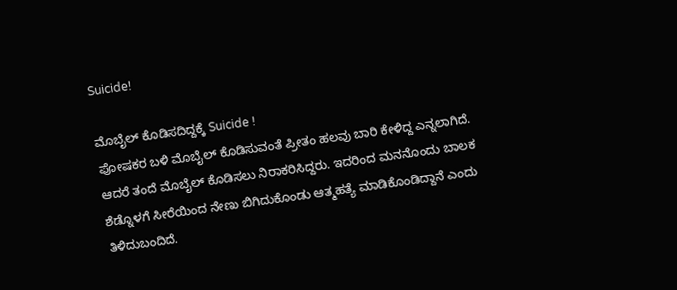Suicide!

ಮೊಬೈಲ್ ಕೊಡಿಸದಿದ್ದಕ್ಕೆ Suicide !
ಪೋಷಕರ ಬಳಿ ಮೊಬೈಲ್ ಕೊಡಿಸುವಂತೆ ಪ್ರೀತಂ ಹಲವು ಬಾರಿ ಕೇಳಿದ್ದ ಎನ್ನಲಾಗಿದೆ. ಆದರೆ ತಂದೆ ಮೊಬೈಲ್ ಕೊಡಿಸಲು ನಿರಾಕರಿಸಿದ್ದರು. ಇದರಿಂದ ಮನನೊಂದು ಬಾಲಕ ಶೆಡ್ನೊಳಗೆ ಸೀರೆಯಿಂದ ನೇಣು ಬಿಗಿದುಕೊಂಡು ಆತ್ಮಹತ್ಯೆ ಮಾಡಿಕೊಂಡಿದ್ದಾನೆ ಎಂದು ತಿಳಿದುಬಂದಿದೆ.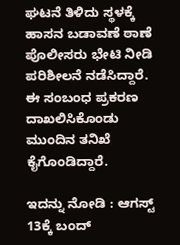ಘಟನೆ ತಿಳಿದು ಸ್ಥಳಕ್ಕೆ ಹಾಸನ ಬಡಾವಣೆ ಠಾಣೆ ಪೊಲೀಸರು ಭೇಟಿ ನೀಡಿ ಪರಿಶೀಲನೆ ನಡೆಸಿದ್ದಾರೆ. ಈ ಸಂಬಂಧ ಪ್ರಕರಣ ದಾಖಲಿಸಿಕೊಂಡು ಮುಂದಿನ ತನಿಖೆ ಕೈಗೊಂಡಿದ್ದಾರೆ.

ಇದನ್ನು ನೋಡಿ : ಆಗಸ್ಟ್ 13ಕ್ಕೆ ಬಂದ್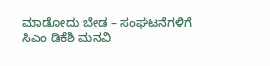ಮಾಡೋದು ಬೇಡ – ಸಂಘಟನೆಗಳಿಗೆ ಸಿಎಂ ಡಿಕೆಶಿ ಮನವಿ